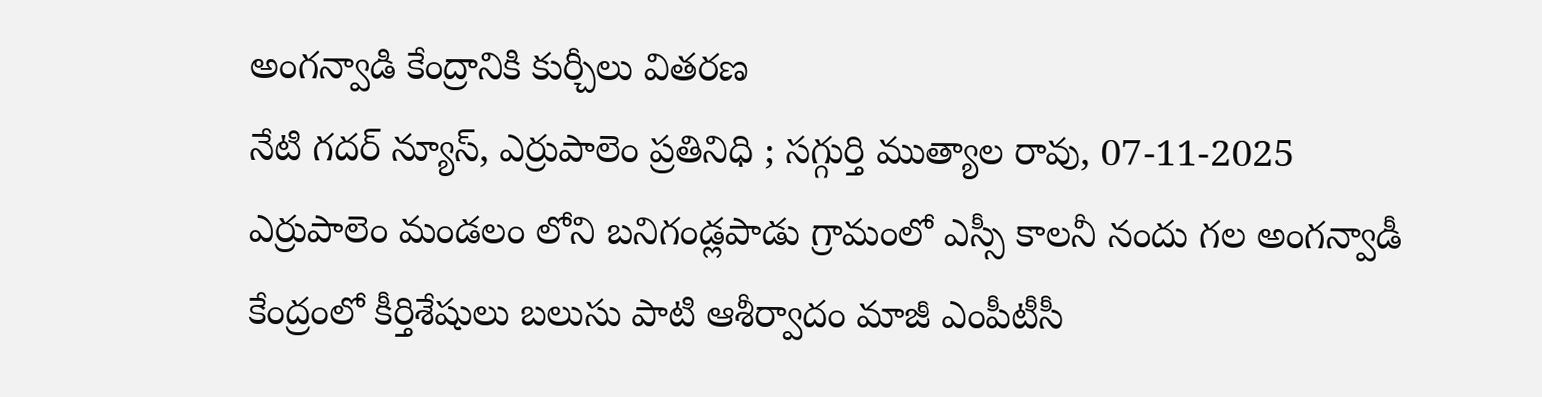అంగన్వాడి కేంద్రానికి కుర్చీలు వితరణ
నేటి గదర్ న్యూస్, ఎర్రుపాలెం ప్రతినిధి ; సగ్గుర్తి ముత్యాల రావు, 07-11-2025
ఎర్రుపాలెం మండలం లోని బనిగండ్లపాడు గ్రామంలో ఎస్సీ కాలనీ నందు గల అంగన్వాడీ కేంద్రంలో కీర్తిశేషులు బలుసు పాటి ఆశీర్వాదం మాజీ ఎంపీటీసీ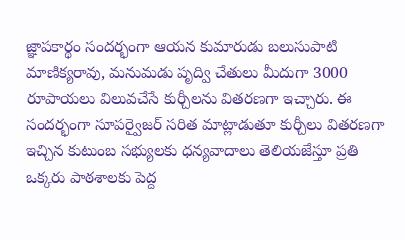జ్ఞాపకార్థం సందర్భంగా ఆయన కుమారుడు బలుసుపాటి మాణిక్యరావు, మనుమడు పృద్వి చేతులు మీదుగా 3000 రూపాయలు విలువచేసే కుర్చీలను వితరణగా ఇచ్చారు. ఈ సందర్భంగా సూపర్వైజర్ సరిత మాట్లాడుతూ కుర్చీలు వితరణగా ఇచ్చిన కుటుంబ సభ్యులకు ధన్యవాదాలు తెలియజేస్తూ ప్రతి ఒక్కరు పాఠశాలకు పెద్ద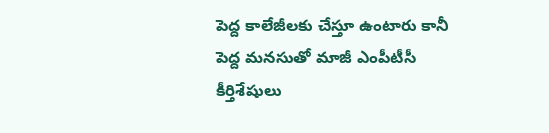పెద్ద కాలేజీలకు చేస్తూ ఉంటారు కానీ పెద్ద మనసుతో మాజీ ఎంపీటీసీ కీర్తిశేషులు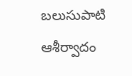బలుసుపాటి ఆశీర్వాదం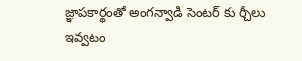జ్ఞాపకార్థంతో అంగన్వాడి సెంటర్ కు ర్చీలు ఇవ్వటం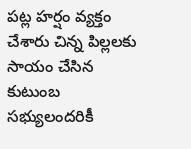పట్ల హర్షం వ్యక్తం చేశారు చిన్న పిల్లలకు సాయం చేసిన కుటుంబ సభ్యులందరికీ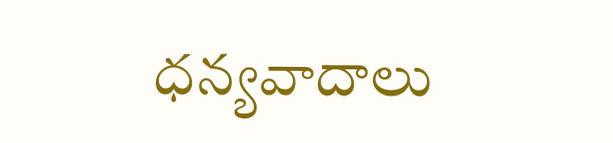ధన్యవాదాలు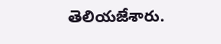తెలియజేశారు.